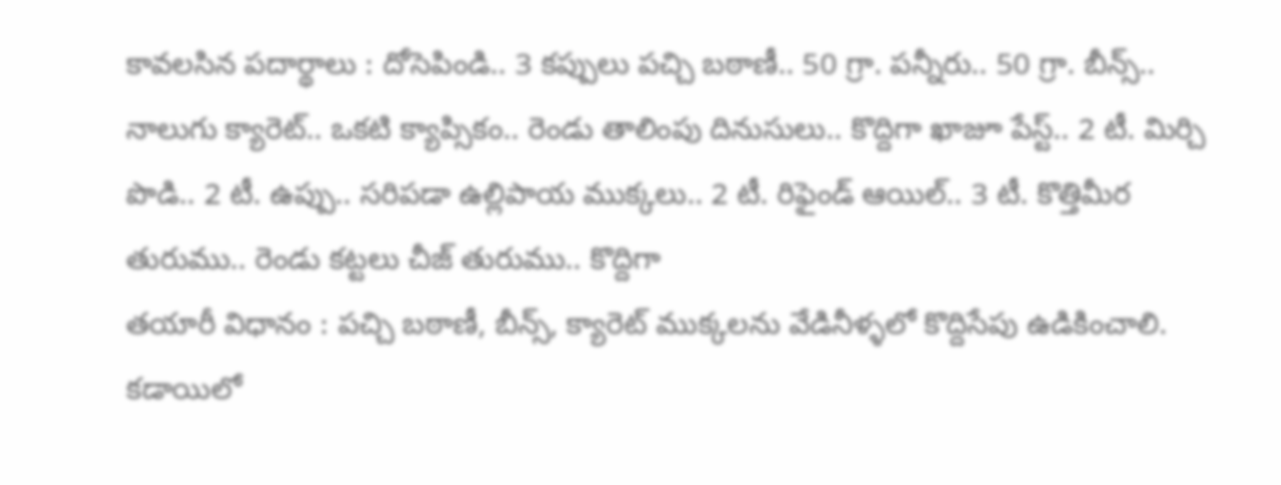కావలసిన పదార్థాలు : దోసెపిండి.. 3 కప్పులు పచ్చి బఠాణీ.. 50 గ్రా. పన్నీరు.. 50 గ్రా. బీన్స్.. నాలుగు క్యారెట్.. ఒకటి క్యాప్సికం.. రెండు తాలింపు దినుసులు.. కొద్దిగా ఖాజూ పేస్ట్.. 2 టీ. మిర్చి పొడి.. 2 టీ. ఉప్పు.. సరిపడా ఉల్లిపాయ ముక్కలు.. 2 టీ. రిఫైండ్ ఆయిల్.. 3 టీ. కొత్తిమీర తురుము.. రెండు కట్టలు చీజ్ తురుము.. కొద్దిగా
తయారీ విధానం : పచ్చి బఠాణీ, బీన్స్, క్యారెట్ ముక్కలను వేడినీళ్ళలో కొద్దిసేపు ఉడికించాలి. కడాయిలో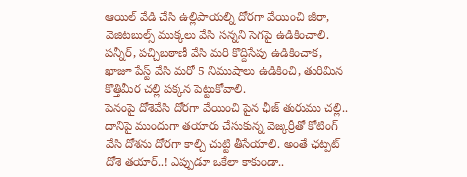ఆయిల్ వేడి చేసి ఉల్లిపాయల్ని దోరగా వేయించి జీరా, వెజిటబుల్స్ ముక్కలు వేసి సన్నని సెగపై ఉడికించాలి. పన్నీర్, పచ్చిబఠాణీ వేసి మరి కొద్దిసేపు ఉడికించాక, ఖాజూ పేస్ట్ వేసి మరో 5 నిముషాలు ఉడికించి, తురిమిన కొత్తిమీర చల్లి పక్కన పెట్టుకోవాలి.
పెనంపై దోశెవేసి దోరగా వేయించి పైన ఛీజ్ తురుము చల్లి.. దానిపై ముందుగా తయారు చేసుకున్న వెజ్కర్రీతో కోటింగ్ వేసి దోశను దోరగా కాల్చి చుట్టి తీసేయాలి. అంతే ఛట్పట్ దోశె తయార్..! ఎప్పుడూ ఒకేలా కాకుండా..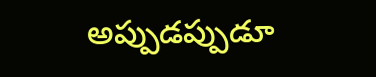అప్పుడప్పుడూ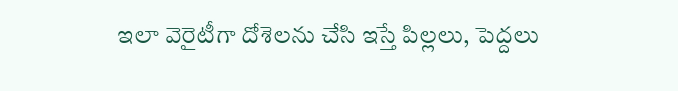ఇలా వెరైటీగా దోశెలను చేసి ఇస్తే పిల్లలు, పెద్దలు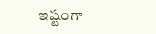ఇష్టంగా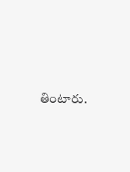తింటారు.